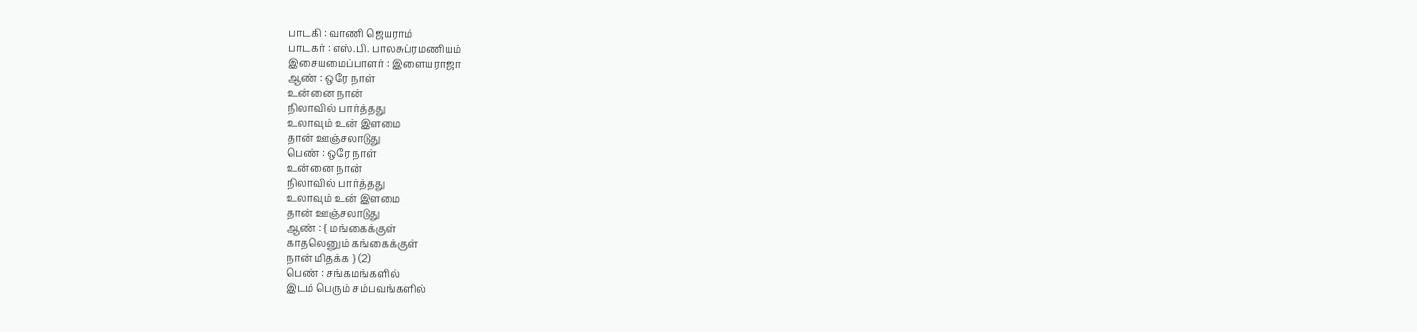பாடகி : வாணி ஜெயராம்
பாடகர் : எஸ்.பி. பாலசுப்ரமணியம்
இசையமைப்பாளர் : இளையராஜா
ஆண் : ஒரே நாள்
உன்னை நான்
நிலாவில் பார்த்தது
உலாவும் உன் இளமை
தான் ஊஞ்சலாடுது
பெண் : ஒரே நாள்
உன்னை நான்
நிலாவில் பார்த்தது
உலாவும் உன் இளமை
தான் ஊஞ்சலாடுது
ஆண் : { மங்கைக்குள்
காதலெனும் கங்கைக்குள்
நான் மிதக்க } (2)
பெண் : சங்கமங்களில்
இடம் பெரும் சம்பவங்களில்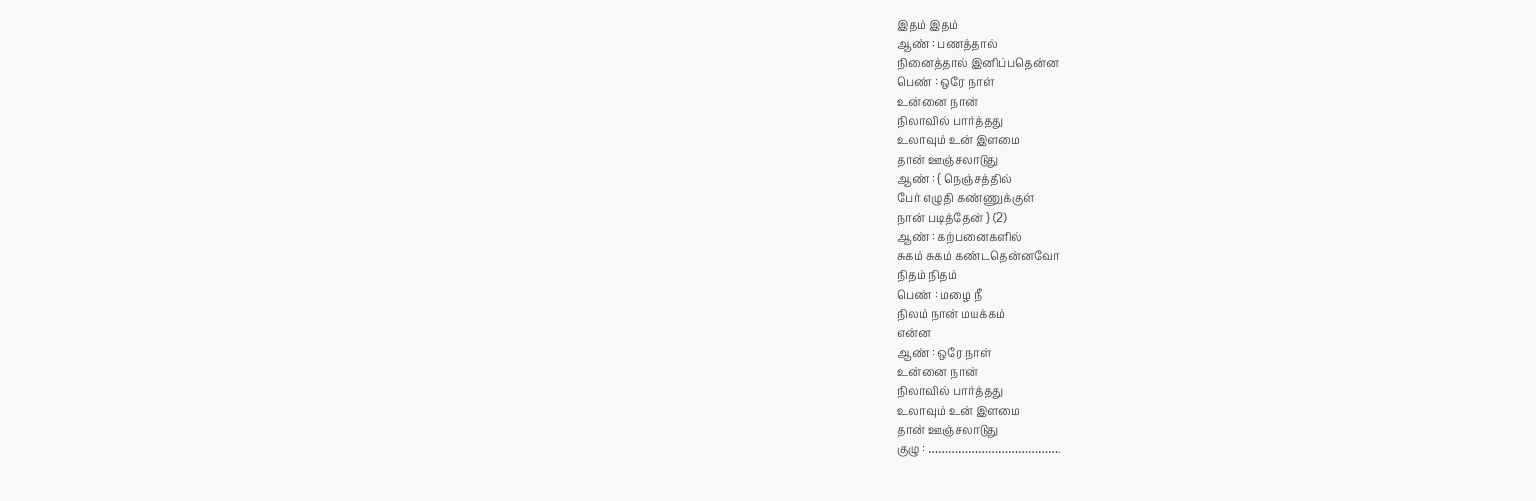இதம் இதம்
ஆண் : பணத்தால்
நினைத்தால் இனிப்பதென்ன
பெண் : ஒரே நாள்
உன்னை நான்
நிலாவில் பார்த்தது
உலாவும் உன் இளமை
தான் ஊஞ்சலாடுது
ஆண் : { நெஞ்சத்தில்
பேர் எழுதி கண்ணுக்குள்
நான் படித்தேன் } (2)
ஆண் : கற்பனைகளில்
சுகம் சுகம் கண்டதென்னவோ
நிதம் நிதம்
பெண் : மழை நீ
நிலம் நான் மயக்கம்
என்ன
ஆண் : ஒரே நாள்
உன்னை நான்
நிலாவில் பார்த்தது
உலாவும் உன் இளமை
தான் ஊஞ்சலாடுது
குழு : ………………………………….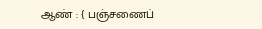ஆண் : { பஞ்சணைப்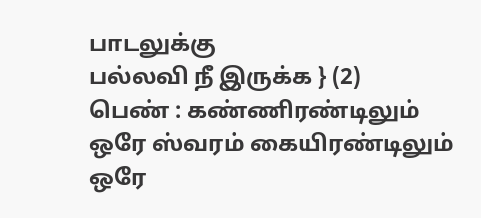பாடலுக்கு
பல்லவி நீ இருக்க } (2)
பெண் : கண்ணிரண்டிலும்
ஒரே ஸ்வரம் கையிரண்டிலும்
ஒரே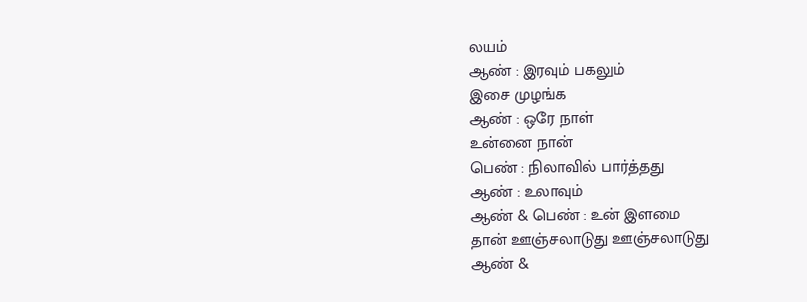லயம்
ஆண் : இரவும் பகலும்
இசை முழங்க
ஆண் : ஒரே நாள்
உன்னை நான்
பெண் : நிலாவில் பார்த்தது
ஆண் : உலாவும்
ஆண் & பெண் : உன் இளமை
தான் ஊஞ்சலாடுது ஊஞ்சலாடுது
ஆண் &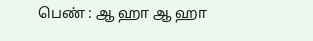பெண் : ஆ ஹா ஆ ஹா